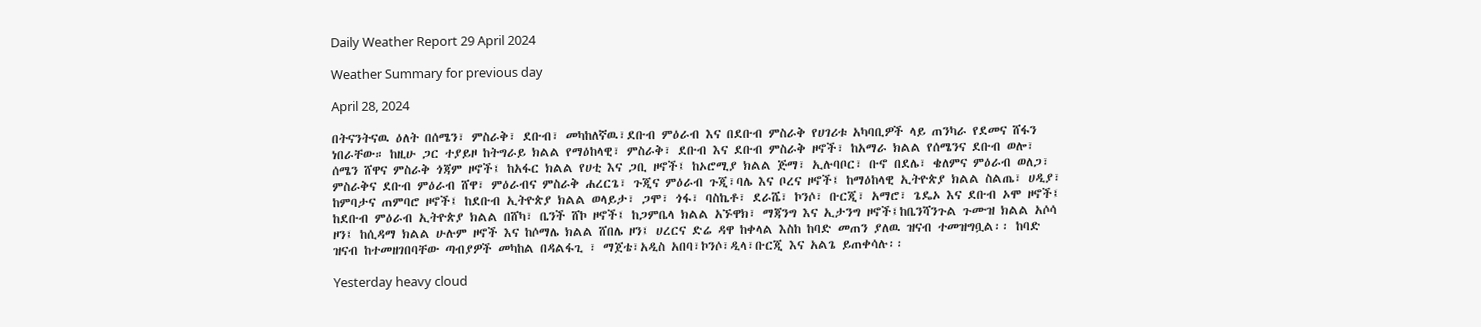Daily Weather Report 29 April 2024

Weather Summary for previous day

April 28, 2024

በትናንትናዉ ዕለት በሰሜን፣ ምስራቅ፣ ደቡብ፣ መካከለኛዉ፣ደቡብ ምዕራብ እና በደቡብ ምስራቅ የሀገሪቱ አካባቢዎች ላይ ጠንካራ የደመና ሸፋን ነበራቸው። ከዚሁ ጋር ተያይዞ ከትግራይ ክልል የማዕከላዊ፣ ምስራቅ፣ ደቡብ እና ደቡብ ምስራቅ ዞኖች፣ ከአማራ ክልል የሰሜንና ደቡብ ወሎ፣ ሰሜን ሸዋና ምስራቅ ጎጃም ዞኖች፤ ከአፋር ክልል የሀቲ እና ጋቢ ዞኖች፤ ከኦሮሚያ ክልል ጅማ፣ ኢሉባቦር፣ ቡኖ በደሌ፣ ቄለምና ምዕራብ ወለጋ፣ ምስራቅና ደቡብ ምዕራብ ሸዋ፣ ምዕራብና ምስራቅ ሐረርጌ፣ ጉጂና ምዕራብ ጉጂ፣ባሌ እና ቦረና ዞኖች፤ ከማዕከላዊ ኢትዮጵያ ክልል ስልጤ፣ ሀዲያ፣ ከምባታና ጠምባሮ ዞኖች፤ ከደቡብ ኢትዮጵያ ክልል ወላይታ፣ ጋሞ፣ ጎፋ፣ ባስኬቶ፣ ደራሼ፣ ኮንሶ፣ ቡርጂ፣ አማሮ፣ ጌዴኦ እና ደቡብ ኦሞ ዞኖች፤ ከደቡብ ምዕራብ ኢትዮጵያ ክልል በሸካ፣ ቤንች ሸኮ ዞኖች፤ ከጋምቤላ ክልል አኙዋክ፣ ማጃንግ እና ኢታንግ ዞኖች፤ከቤንሻንጉል ጉሙዝ ክልል አሶሳ ዞን፤ ከሲዳማ ክልል ሁሉም ዞኖች እና ከሶማሌ ክልል ሸበሌ ዞን፤ ሀረርና ድሬ ዳዋ ከቀላል እስከ ከባድ መጠን ያለዉ ዝናብ ተመዝግቧል፡፡ ከባድ ዝናብ ከተመዘገበባቸው ጣብያዎች መካከል በዳልፋጊ ፣ ማጀቴ፣አዲስ አበባ፣ኮንሶ፣ዲላ፣ቡርጂ እና አልጌ ይጠቀሳሉ፡፡

Yesterday heavy cloud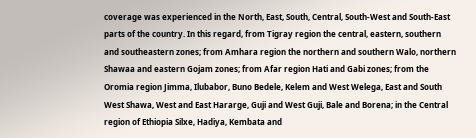coverage was experienced in the North, East, South, Central, South-West and South-East parts of the country. In this regard, from Tigray region the central, eastern, southern and southeastern zones; from Amhara region the northern and southern Walo, northern Shawaa and eastern Gojam zones; from Afar region Hati and Gabi zones; from the Oromia region Jimma, Ilubabor, Buno Bedele, Kelem and West Welega, East and South West Shawa, West and East Hararge, Guji and West Guji, Bale and Borena; in the Central region of Ethiopia Silxe, Hadiya, Kembata and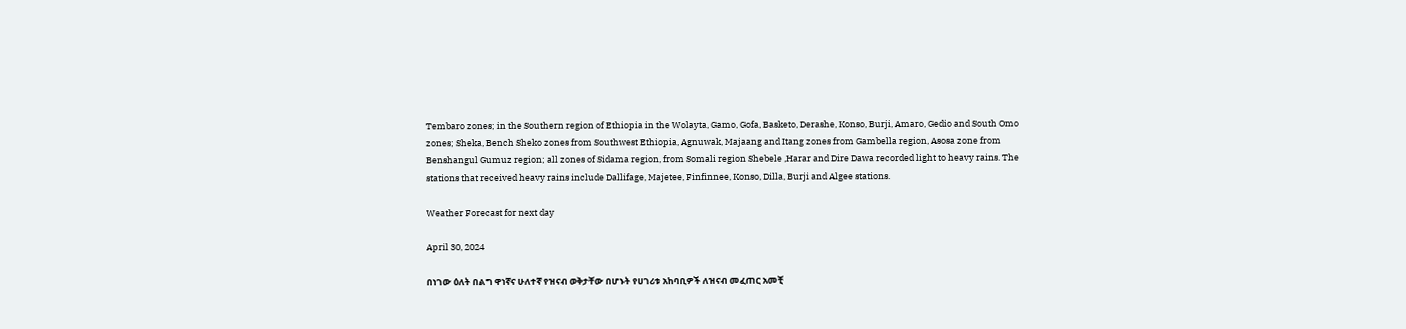Tembaro zones; in the Southern region of Ethiopia in the Wolayta, Gamo, Gofa, Basketo, Derashe, Konso, Burji, Amaro, Gedio and South Omo zones; Sheka, Bench Sheko zones from Southwest Ethiopia, Agnuwak, Majaang and Itang zones from Gambella region, Asosa zone from Benshangul Gumuz region; all zones of Sidama region, from Somali region Shebele ,Harar and Dire Dawa recorded light to heavy rains. The stations that received heavy rains include Dallifage, Majetee, Finfinnee, Konso, Dilla, Burji and Algee stations.

Weather Forecast for next day

April 30, 2024

በነገው ዕለት በልግ ዋነኛና ሁለተኛ የዝናብ ወቅታቸው በሆኑት የሀገሪቱ አከባቢዎች ለዝናብ መፈጠር አመቺ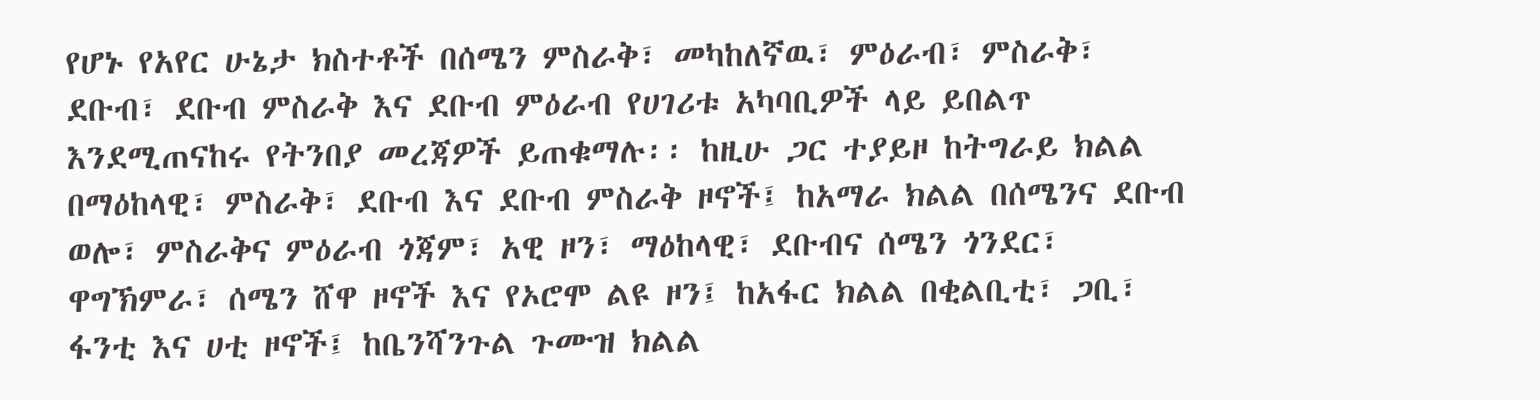የሆኑ የአየር ሁኔታ ክስተቶች በሰሜን ምስራቅ፣ መካከለኛዉ፣ ምዕራብ፣ ምስራቅ፣ ደቡብ፣ ደቡብ ምስራቅ እና ደቡብ ምዕራብ የሀገሪቱ አካባቢዎች ላይ ይበልጥ እንደሚጠናከሩ የትንበያ መረጃዎች ይጠቁማሉ፡፡ ከዚሁ ጋር ተያይዞ ከትግራይ ክልል በማዕከላዊ፣ ምስራቅ፣ ደቡብ እና ደቡብ ምስራቅ ዞኖች፤ ከአማራ ክልል በሰሜንና ደቡብ ወሎ፣ ምስራቅና ምዕራብ ጎጃም፣ አዊ ዞን፣ ማዕከላዊ፣ ደቡብና ሰሜን ጎንደር፣ ዋግኽምራ፣ ሰሜን ሸዋ ዞኖች እና የኦሮሞ ልዩ ዞን፤ ከአፋር ክልል በቂልቢቲ፣ ጋቢ፣ ፋንቲ እና ሀቲ ዞኖች፤ ከቤንሻንጉል ጉሙዝ ክልል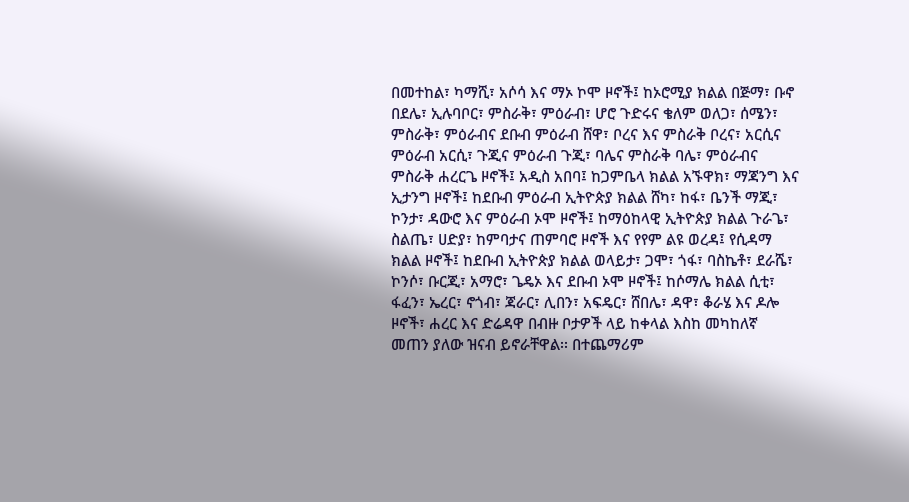በመተከል፣ ካማሺ፣ አሶሳ እና ማኦ ኮሞ ዞኖች፤ ከኦሮሚያ ክልል በጅማ፣ ቡኖ በደሌ፣ ኢሉባቦር፣ ምስራቅ፣ ምዕራብ፣ ሆሮ ጉድሩና ቄለም ወለጋ፣ ሰሜን፣ ምስራቅ፣ ምዕራብና ደቡብ ምዕራብ ሸዋ፣ ቦረና እና ምስራቅ ቦረና፣ አርሲና ምዕራብ አርሲ፣ ጉጂና ምዕራብ ጉጂ፣ ባሌና ምስራቅ ባሌ፣ ምዕራብና ምስራቅ ሐረርጌ ዞኖች፤ አዲስ አበባ፤ ከጋምቤላ ክልል አኙዋክ፣ ማጃንግ እና ኢታንግ ዞኖች፤ ከደቡብ ምዕራብ ኢትዮጵያ ክልል ሸካ፣ ከፋ፣ ቤንች ማጂ፣ ኮንታ፣ ዳውሮ እና ምዕራብ ኦሞ ዞኖች፤ ከማዕከላዊ ኢትዮጵያ ክልል ጉራጌ፣ ስልጤ፣ ሀድያ፣ ከምባታና ጠምባሮ ዞኖች እና የየም ልዩ ወረዳ፤ የሲዳማ ክልል ዞኖች፤ ከደቡብ ኢትዮጵያ ክልል ወላይታ፣ ጋሞ፣ ጎፋ፣ ባስኬቶ፣ ደራሼ፣ ኮንሶ፣ ቡርጂ፣ አማሮ፣ ጌዴኦ እና ደቡብ ኦሞ ዞኖች፤ ከሶማሌ ክልል ሲቲ፣ ፋፈን፣ ኤረር፣ ኖጎብ፣ ጃራር፣ ሊበን፣ አፍዴር፣ ሸበሌ፣ ዳዋ፣ ቆራሄ እና ዶሎ ዞኖች፣ ሐረር እና ድሬዳዋ በብዙ ቦታዎች ላይ ከቀላል እስከ መካከለኛ መጠን ያለው ዝናብ ይኖራቸዋል፡፡ በተጨማሪም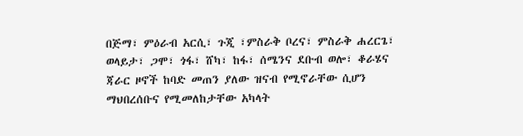በጅማ፣ ምዕራብ አርሲ፣ ጉጂ ፣ምስራቅ ቦረና፣ ምስራቅ ሐረርጌ፣ ወላይታ፣ ጋሞ፣ ጎፋ፣ ሸካ፣ ከፋ፣ ሰሜንና ደቡብ ወሎ፣ ቆራሄና ጃራር ዞኖች ከባድ መጠን ያለው ዝናብ የሚኖራቸው ሲሆን ማህበረሰቡና የሚመለከታቸው አካላት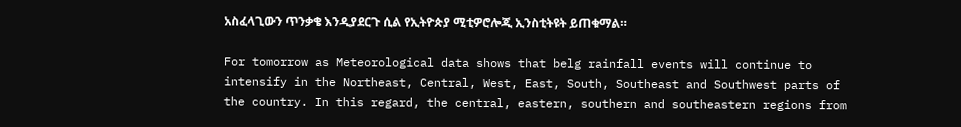አስፈላጊውን ጥንቃቄ እንዲያደርጉ ሲል የኢትዮጵያ ሚቲዎሮሎጂ ኢንስቲትዩት ይጠቁማል።

For tomorrow as Meteorological data shows that belg rainfall events will continue to intensify in the Northeast, Central, West, East, South, Southeast and Southwest parts of the country. In this regard, the central, eastern, southern and southeastern regions from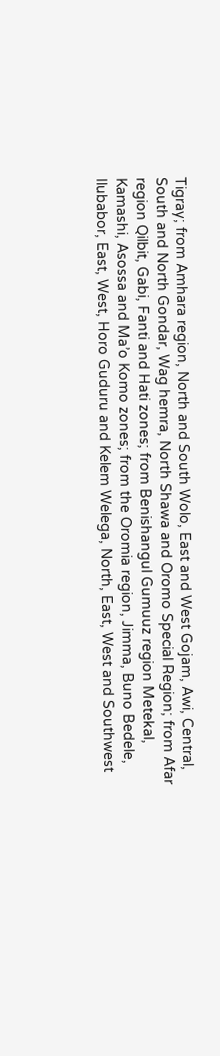Tigray; from Amhara region, North and South Wolo, East and West Gojam, Awi, Central, South and North Gondar, Wag hemra, North Shawa and Oromo Special Region; from Afar region Qilbit, Gabi, Fanti and Hati zones; from Benishangul Gumuuz region Metekal, Kamashi, Asossa and Ma’o Komo zones; from the Oromia region, Jimma, Buno Bedele, Ilubabor, East, West, Horo Guduru and Kelem Welega, North, East, West and Southwest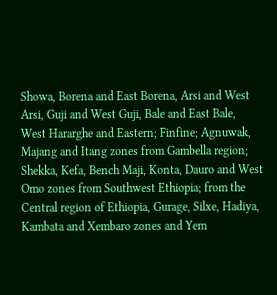Showa, Borena and East Borena, Arsi and West Arsi, Guji and West Guji, Bale and East Bale, West Hararghe and Eastern; Finfine; Agnuwak, Majang and Itang zones from Gambella region; Shekka, Kefa, Bench Maji, Konta, Dauro and West Omo zones from Southwest Ethiopia; from the Central region of Ethiopia, Gurage, Silxe, Hadiya, Kambata and Xembaro zones and Yem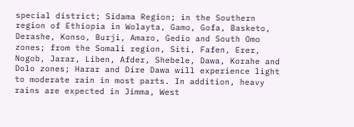special district; Sidama Region; in the Southern region of Ethiopia in Wolayta, Gamo, Gofa, Basketo, Derashe, Konso, Burji, Amaro, Gedio and South Omo zones; from the Somali region, Siti, Fafen, Erer, Nogob, Jarar, Liben, Afder, Shebele, Dawa, Korahe and Dolo zones; Harar and Dire Dawa will experience light to moderate rain in most parts. In addition, heavy rains are expected in Jimma, West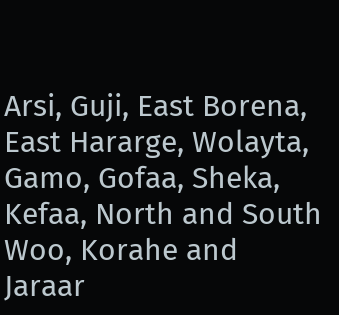Arsi, Guji, East Borena, East Hararge, Wolayta, Gamo, Gofaa, Sheka, Kefaa, North and South Woo, Korahe and Jaraar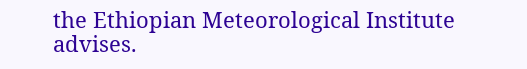the Ethiopian Meteorological Institute advises.